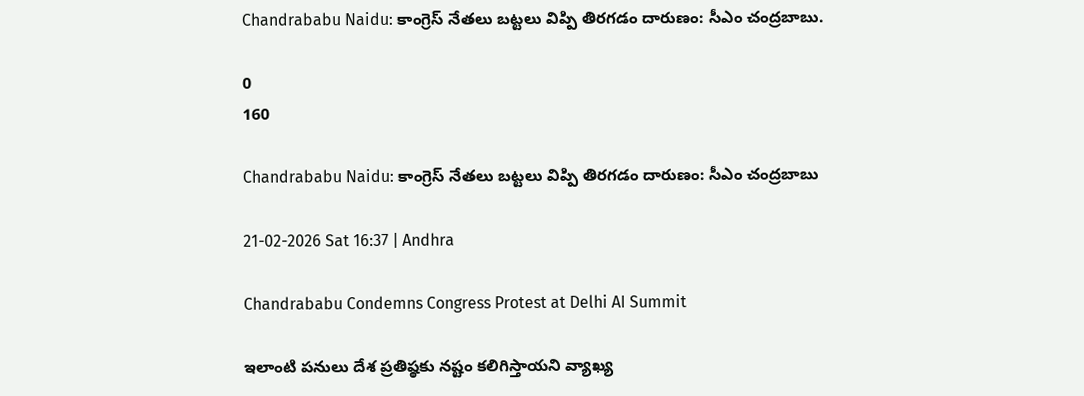Chandrababu Naidu: కాంగ్రెస్ నేతలు బట్టలు విప్పి తిరగడం దారుణం: సీఎం చంద్రబాబు.

0
160

Chandrababu Naidu: కాంగ్రెస్ నేతలు బట్టలు విప్పి తిరగడం దారుణం: సీఎం చంద్రబాబు

21-02-2026 Sat 16:37 | Andhra

Chandrababu Condemns Congress Protest at Delhi AI Summit

ఇలాంటి పనులు దేశ ప్రతిష్ఠకు నష్టం కలిగిస్తాయని వ్యాఖ్య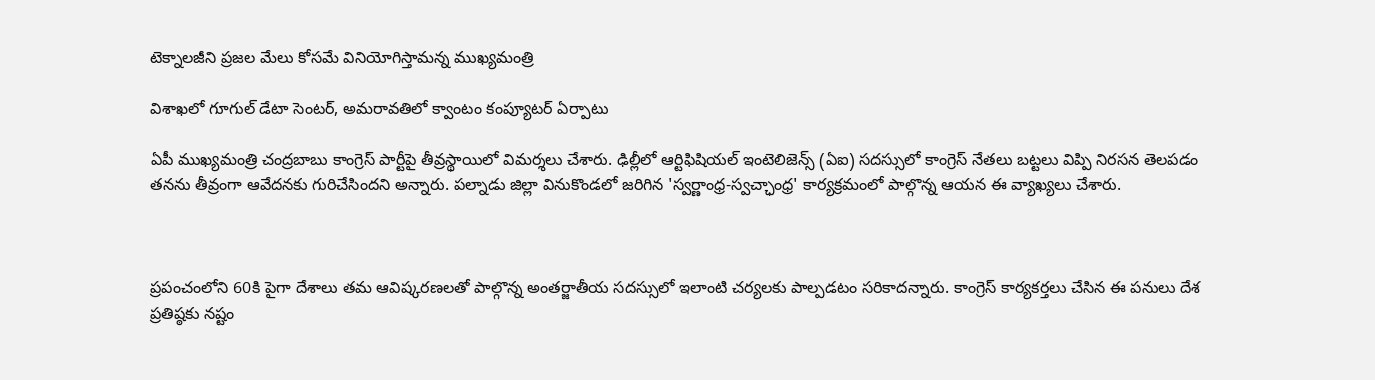టెక్నాలజీని ప్రజల మేలు కోసమే వినియోగిస్తామన్న ముఖ్యమంత్రి

విశాఖలో గూగుల్ డేటా సెంటర్, అమరావతిలో క్వాంటం కంప్యూటర్ ఏర్పాటు

ఏపీ ముఖ్యమంత్రి చంద్రబాబు కాంగ్రెస్ పార్టీపై తీవ్రస్థాయిలో విమర్శలు చేశారు. ఢిల్లీలో ఆర్టిఫిషియల్ ఇంటెలిజెన్స్ (ఏఐ) సదస్సులో కాంగ్రెస్ నేతలు బట్టలు విప్పి నిరసన తెలపడం తనను తీవ్రంగా ఆవేదనకు గురిచేసిందని అన్నారు. పల్నాడు జిల్లా వినుకొండలో జరిగిన 'స్వర్ణాంధ్ర-స్వచ్ఛాంధ్ర' కార్యక్రమంలో పాల్గొన్న ఆయన ఈ వ్యాఖ్యలు చేశారు.



ప్రపంచంలోని 60కి పైగా దేశాలు తమ ఆవిష్కరణలతో పాల్గొన్న అంతర్జాతీయ సదస్సులో ఇలాంటి చర్యలకు పాల్పడటం సరికాదన్నారు. కాంగ్రెస్ కార్యకర్తలు చేసిన ఈ పనులు దేశ ప్రతిష్ఠకు నష్టం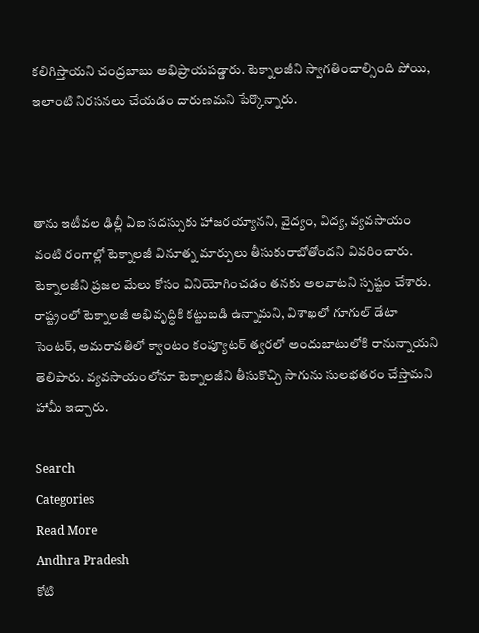కలిగిస్తాయని చంద్రబాబు అభిప్రాయపడ్డారు. టెక్నాలజీని స్వాగతించాల్సింది పోయి, ఇలాంటి నిరసనలు చేయడం దారుణమని పేర్కొన్నారు.



తాను ఇటీవల ఢిల్లీ ఏఐ సదస్సుకు హాజరయ్యానని, వైద్యం, విద్య, వ్యవసాయం వంటి రంగాల్లో టెక్నాలజీ వినూత్న మార్పులు తీసుకురాబోతోందని వివరించారు. టెక్నాలజీని ప్రజల మేలు కోసం వినియోగించడం తనకు అలవాటని స్పష్టం చేశారు. రాష్ట్రంలో టెక్నాలజీ అభివృద్ధికి కట్టుబడి ఉన్నామని, విశాఖలో గూగుల్ డేటా సెంటర్, అమరావతిలో క్వాంటం కంప్యూటర్ త్వరలో అందుబాటులోకి రానున్నాయని తెలిపారు. వ్యవసాయంలోనూ టెక్నాలజీని తీసుకొచ్చి సాగును సులభతరం చేస్తామని హామీ ఇచ్చారు.

Search
Categories
Read More
Andhra Pradesh
కోటి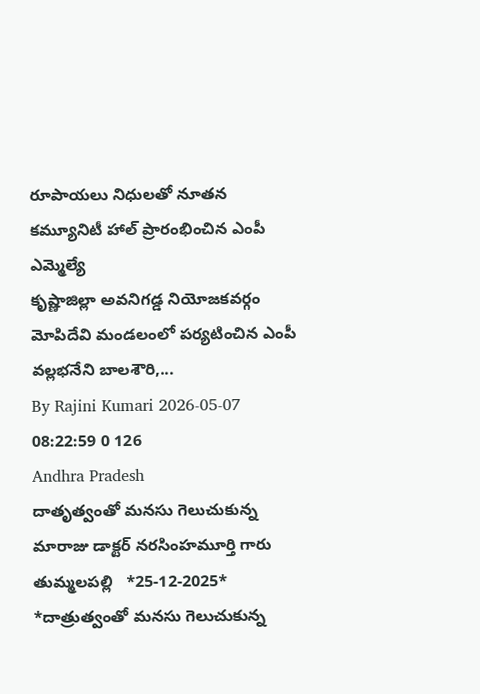రూపాయలు నిధులతో నూతన కమ్యూనిటీ హాల్ ప్రారంభించిన ఎంపీ ఎమ్మెల్యే
కృష్ణాజిల్లా అవనిగడ్డ నియోజకవర్గం   మోపిదేవి మండలంలో పర్యటించిన ఎంపీ వల్లభనేని బాలశౌరి,...
By Rajini Kumari 2026-05-07 08:22:59 0 126
Andhra Pradesh
దాతృత్వంతో మనసు గెలుచుకున్న మారాజు డాక్టర్ నరసింహమూర్తి గారు
తుమ్మలపల్లి   *25-12-2025*    *దాత్రుత్వంతో మనసు గెలుచుకున్న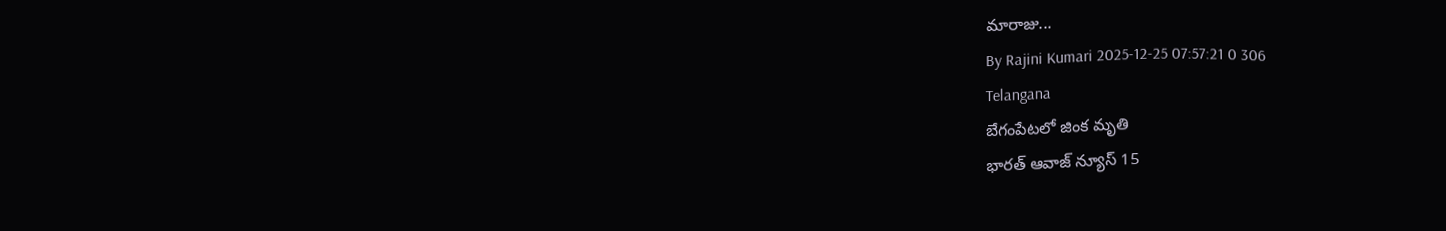మారాజు...
By Rajini Kumari 2025-12-25 07:57:21 0 306
Telangana
బేగంపేటలో జింక మృతి
భారత్ ఆవాజ్ న్యూస్ 15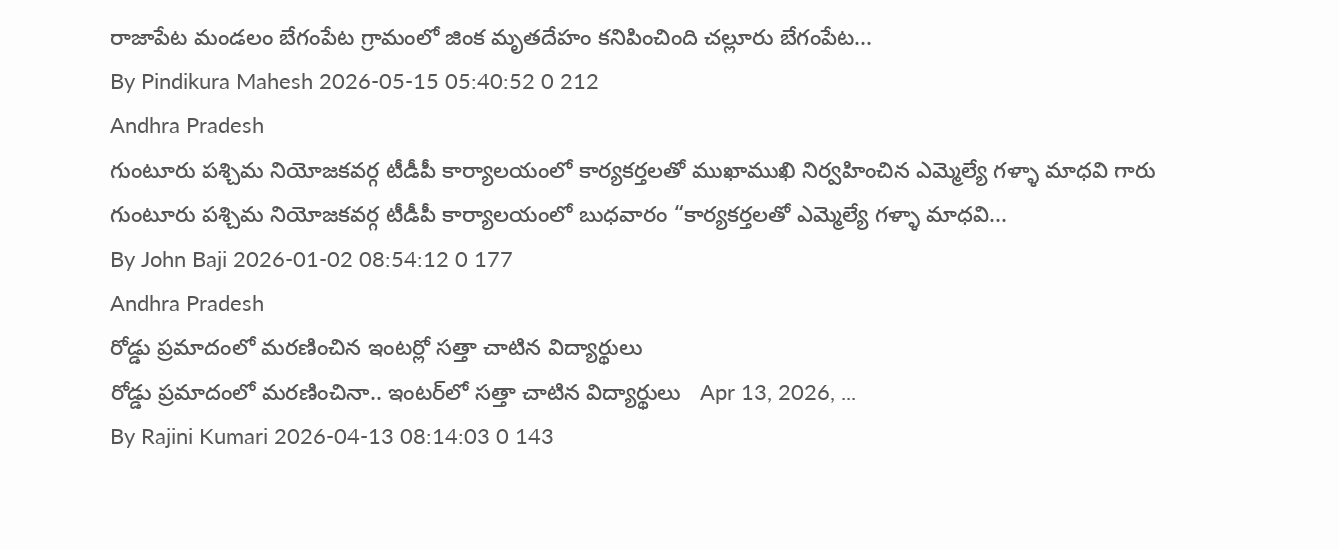రాజాపేట మండలం బేగంపేట గ్రామంలో జింక మృతదేహం కనిపించింది చల్లూరు బేగంపేట...
By Pindikura Mahesh 2026-05-15 05:40:52 0 212
Andhra Pradesh
గుంటూరు పశ్చిమ నియోజకవర్గ టీడీపీ కార్యాలయంలో కార్యకర్తలతో ముఖాముఖి నిర్వహించిన ఎమ్మెల్యే గళ్ళా మాధవి గారు
గుంటూరు పశ్చిమ నియోజకవర్గ టీడీపీ కార్యాలయంలో బుధవారం “కార్యకర్తలతో ఎమ్మెల్యే గళ్ళా మాధవి...
By John Baji 2026-01-02 08:54:12 0 177
Andhra Pradesh
రోడ్డు ప్రమాదంలో మరణించిన ఇంటర్లో సత్తా చాటిన విద్యార్థులు
రోడ్డు ప్రమాదంలో మరణించినా.. ఇంటర్‌లో సత్తా చాటిన విద్యార్థులు   Apr 13, 2026, ...
By Rajini Kumari 2026-04-13 08:14:03 0 143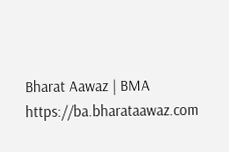Bharat Aawaz | BMA https://ba.bharataawaz.com